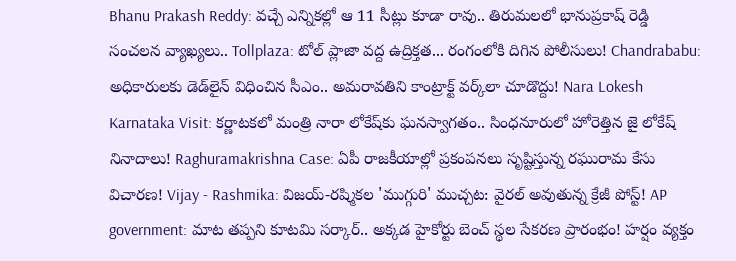Bhanu Prakash Reddy: వచ్చే ఎన్నికల్లో ఆ 11 సీట్లు కూడా రావు.. తిరుమలలో భానుప్రకాష్ రెడ్డి సంచలన వ్యాఖ్యలు.. Tollplaza: టోల్ ప్లాజా వద్ద ఉద్రిక్తత... రంగంలోకి దిగిన పోలీసులు! Chandrababu: అధికారులకు డెడ్‌లైన్ విధించిన సీఎం.. అమరావతిని కాంట్రాక్ట్ వర్క్‌లా చూడొద్దు! Nara Lokesh Karnataka Visit: కర్ణాటకలో మంత్రి నారా లోకేష్‌కు ఘనస్వాగతం.. సింధనూరులో హోరెత్తిన జై లోకేష్ నినాదాలు! Raghuramakrishna Case: ఏపీ రాజకీయాల్లో ప్రకంపనలు సృష్టిస్తున్న రఘురామ కేసు విచారణ! Vijay - Rashmika: విజయ్-రష్మికల 'ముగ్గురి' ముచ్చట: వైరల్ అవుతున్న క్రేజీ పోస్ట్! AP government: మాట తప్పని కూటమి సర్కార్.. అక్కడ హైకోర్టు బెంచ్ స్థల సేకరణ ప్రారంభం! హర్షం వ్యక్తం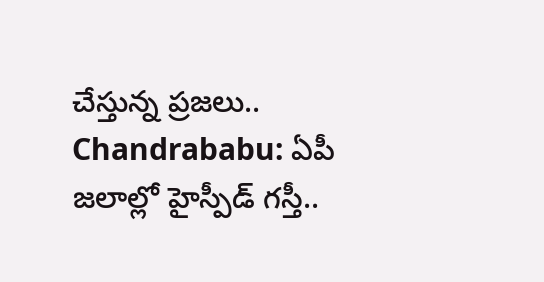చేస్తున్న ప్రజలు.. Chandrababu: ఏపీ జలాల్లో హైస్పీడ్ గస్తీ..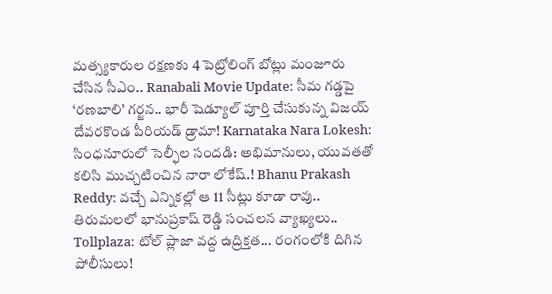మత్స్యకారుల రక్షణకు 4 పెట్రోలింగ్ బోట్లు మంజూరు చేసిన సీఎం.. Ranabali Movie Update: సీమ గడ్డపై ‘రణబాలి’ గర్జన.. భారీ షెడ్యూల్ పూర్తి చేసుకున్న విజయ్ దేవరకొండ పీరియడ్ డ్రామా! Karnataka Nara Lokesh: సింధనూరులో సెల్ఫీల సందడి: అభిమానులు, యువతతో కలిసి ముచ్చటించిన నారా లోకేష్.! Bhanu Prakash Reddy: వచ్చే ఎన్నికల్లో ఆ 11 సీట్లు కూడా రావు.. తిరుమలలో భానుప్రకాష్ రెడ్డి సంచలన వ్యాఖ్యలు.. Tollplaza: టోల్ ప్లాజా వద్ద ఉద్రిక్తత... రంగంలోకి దిగిన పోలీసులు!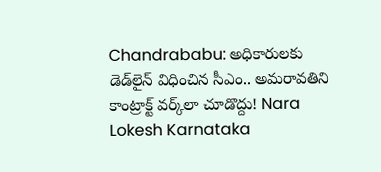Chandrababu: అధికారులకు డెడ్‌లైన్ విధించిన సీఎం.. అమరావతిని కాంట్రాక్ట్ వర్క్‌లా చూడొద్దు! Nara Lokesh Karnataka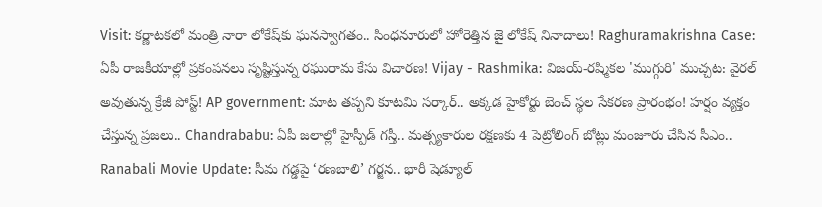Visit: కర్ణాటకలో మంత్రి నారా లోకేష్‌కు ఘనస్వాగతం.. సింధనూరులో హోరెత్తిన జై లోకేష్ నినాదాలు! Raghuramakrishna Case: ఏపీ రాజకీయాల్లో ప్రకంపనలు సృష్టిస్తున్న రఘురామ కేసు విచారణ! Vijay - Rashmika: విజయ్-రష్మికల 'ముగ్గురి' ముచ్చట: వైరల్ అవుతున్న క్రేజీ పోస్ట్! AP government: మాట తప్పని కూటమి సర్కార్.. అక్కడ హైకోర్టు బెంచ్ స్థల సేకరణ ప్రారంభం! హర్షం వ్యక్తం చేస్తున్న ప్రజలు.. Chandrababu: ఏపీ జలాల్లో హైస్పీడ్ గస్తీ.. మత్స్యకారుల రక్షణకు 4 పెట్రోలింగ్ బోట్లు మంజూరు చేసిన సీఎం.. Ranabali Movie Update: సీమ గడ్డపై ‘రణబాలి’ గర్జన.. భారీ షెడ్యూల్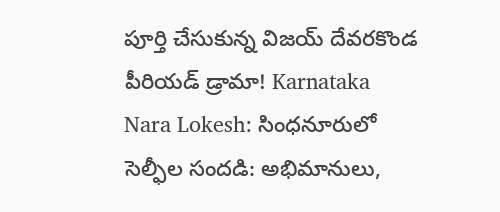పూర్తి చేసుకున్న విజయ్ దేవరకొండ పీరియడ్ డ్రామా! Karnataka Nara Lokesh: సింధనూరులో సెల్ఫీల సందడి: అభిమానులు,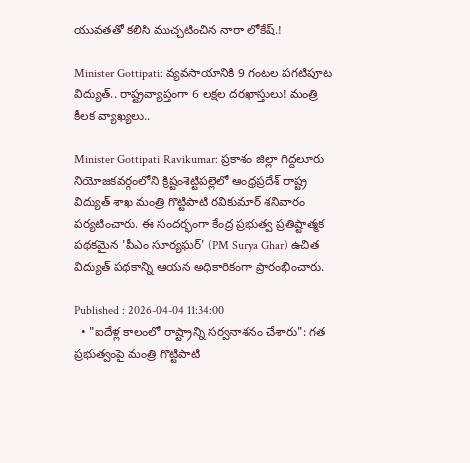యువతతో కలిసి ముచ్చటించిన నారా లోకేష్.!

Minister Gottipati: వ్యవసాయానికి 9 గంటల పగటిపూట విద్యుత్.. రాష్ట్రవ్యాప్తంగా 6 లక్షల దరఖాస్తులు! మంత్రి కీలక వ్యాఖ్యలు..

Minister Gottipati Ravikumar: ప్రకాశం జిల్లా గిద్దలూరు నియోజకవర్గంలోని క్రిష్టంశెట్టిపల్లెలో ఆంధ్రప్రదేశ్ రాష్ట్ర విద్యుత్ శాఖ మంత్రి గొట్టిపాటి రవికుమార్ శనివారం పర్యటించారు. ఈ సందర్భంగా కేంద్ర ప్రభుత్వ ప్రతిష్టాత్మక పథకమైన 'పీఎం సూర్యఘర్' (PM Surya Ghar) ఉచిత విద్యుత్ పథకాన్ని ఆయన అధికారికంగా ప్రారంభించారు.

Published : 2026-04-04 11:34:00
  • "ఐదేళ్ల కాలంలో రాష్ట్రాన్ని సర్వనాశనం చేశారు": గత ప్రభుత్వంపై మంత్రి గొట్టిపాటి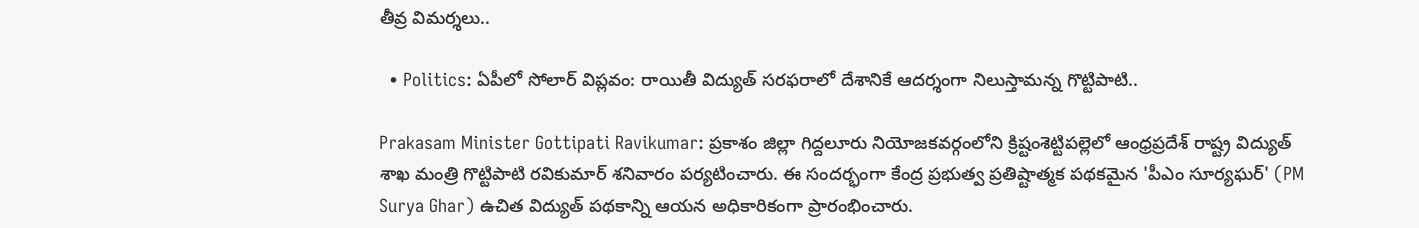తీవ్ర విమర్శలు..

  • Politics: ఏపీలో సోలార్ విప్లవం: రాయితీ విద్యుత్ సరఫరాలో దేశానికే ఆదర్శంగా నిలుస్తామన్న గొట్టిపాటి..

Prakasam Minister Gottipati Ravikumar: ప్రకాశం జిల్లా గిద్దలూరు నియోజకవర్గంలోని క్రిష్టంశెట్టిపల్లెలో ఆంధ్రప్రదేశ్ రాష్ట్ర విద్యుత్ శాఖ మంత్రి గొట్టిపాటి రవికుమార్ శనివారం పర్యటించారు. ఈ సందర్భంగా కేంద్ర ప్రభుత్వ ప్రతిష్టాత్మక పథకమైన 'పీఎం సూర్యఘర్' (PM Surya Ghar) ఉచిత విద్యుత్ పథకాన్ని ఆయన అధికారికంగా ప్రారంభించారు.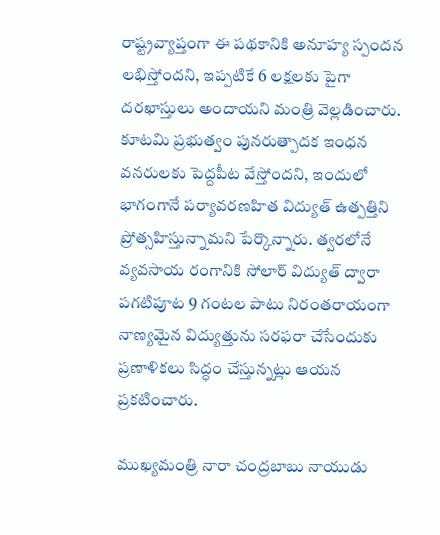రాష్ట్రవ్యాప్తంగా ఈ పథకానికి అనూహ్య స్పందన లభిస్తోందని, ఇప్పటికే 6 లక్షలకు పైగా దరఖాస్తులు అందాయని మంత్రి వెల్లడించారు. కూటమి ప్రభుత్వం పునరుత్పాదక ఇంధన వనరులకు పెద్దపీట వేస్తోందని, ఇందులో భాగంగానే పర్యావరణహిత విద్యుత్ ఉత్పత్తిని ప్రోత్సహిస్తున్నామని పేర్కొన్నారు. త్వరలోనే వ్యవసాయ రంగానికి సోలార్ విద్యుత్ ద్వారా పగటిపూట 9 గంటల పాటు నిరంతరాయంగా నాణ్యమైన విద్యుత్తును సరఫరా చేసేందుకు ప్రణాళికలు సిద్ధం చేస్తున్నట్లు ఆయన ప్రకటించారు.

ముఖ్యమంత్రి నారా చంద్రబాబు నాయుడు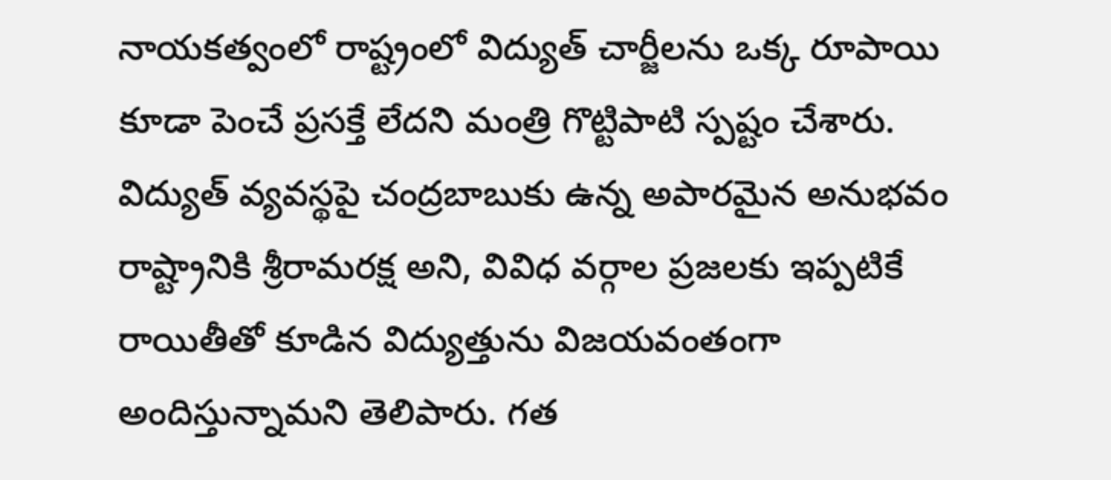నాయకత్వంలో రాష్ట్రంలో విద్యుత్ చార్జీలను ఒక్క రూపాయి కూడా పెంచే ప్రసక్తే లేదని మంత్రి గొట్టిపాటి స్పష్టం చేశారు. విద్యుత్ వ్యవస్థపై చంద్రబాబుకు ఉన్న అపారమైన అనుభవం రాష్ట్రానికి శ్రీరామరక్ష అని, వివిధ వర్గాల ప్రజలకు ఇప్పటికే రాయితీతో కూడిన విద్యుత్తును విజయవంతంగా అందిస్తున్నామని తెలిపారు. గత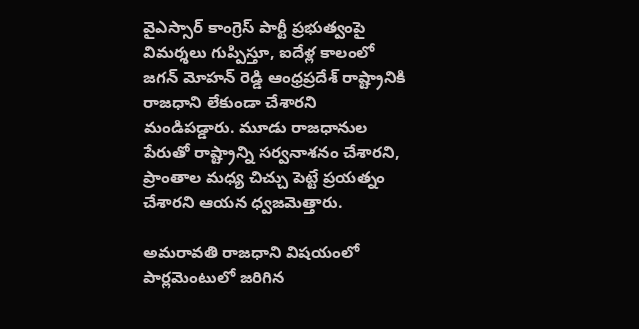వైఎస్సార్ కాంగ్రెస్ పార్టీ ప్రభుత్వంపై విమర్శలు గుప్పిస్తూ, ఐదేళ్ల కాలంలో జగన్ మోహన్ రెడ్డి ఆంధ్రప్రదేశ్ రాష్ట్రానికి రాజధాని లేకుండా చేశారని మండిపడ్డారు. మూడు రాజధానుల పేరుతో రాష్ట్రాన్ని సర్వనాశనం చేశారని, ప్రాంతాల మధ్య చిచ్చు పెట్టే ప్రయత్నం చేశారని ఆయన ధ్వజమెత్తారు.

అమరావతి రాజధాని విషయంలో పార్లమెంటులో జరిగిన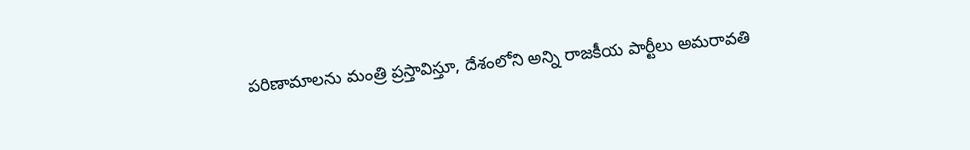పరిణామాలను మంత్రి ప్రస్తావిస్తూ, దేశంలోని అన్ని రాజకీయ పార్టీలు అమరావతి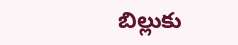బిల్లుకు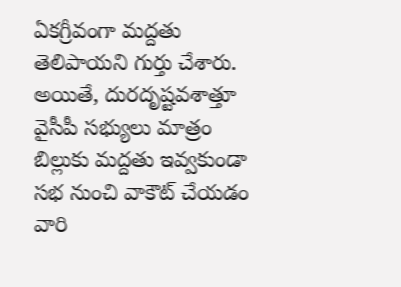ఏకగ్రీవంగా మద్దతు తెలిపాయని గుర్తు చేశారు. అయితే, దురదృష్టవశాత్తూ వైసీపీ సభ్యులు మాత్రం బిల్లుకు మద్దతు ఇవ్వకుండా సభ నుంచి వాకౌట్ చేయడం వారి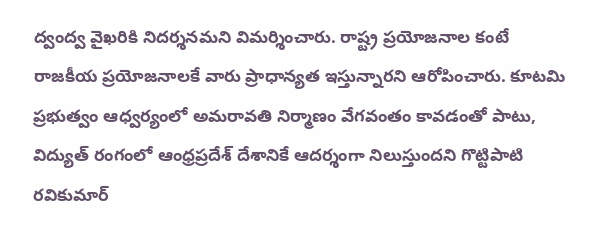ద్వంద్వ వైఖరికి నిదర్శనమని విమర్శించారు. రాష్ట్ర ప్రయోజనాల కంటే రాజకీయ ప్రయోజనాలకే వారు ప్రాధాన్యత ఇస్తున్నారని ఆరోపించారు. కూటమి ప్రభుత్వం ఆధ్వర్యంలో అమరావతి నిర్మాణం వేగవంతం కావడంతో పాటు, విద్యుత్ రంగంలో ఆంధ్రప్రదేశ్ దేశానికే ఆదర్శంగా నిలుస్తుందని గొట్టిపాటి రవికుమార్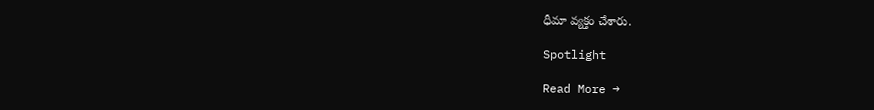ధీమా వ్యక్తం చేశారు.

Spotlight

Read More →